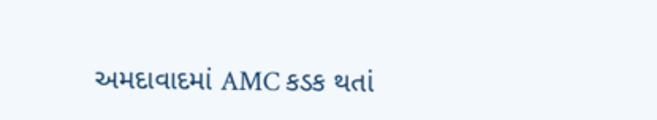અમદાવાદમાં AMC કડક થતાં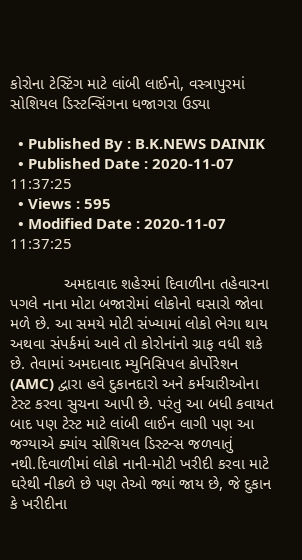કોરોના ટેસ્ટિંગ માટે લાંબી લાઈનો, વસ્ત્રાપુરમાં સોશિયલ ડિસ્ટન્સિંગના ધજાગરા ઉડ્યા

  • Published By : B.K.NEWS DAINIK
  • Published Date : 2020-11-07 11:37:25
  • Views : 595
  • Modified Date : 2020-11-07 11:37:25

            અમદાવાદ શહેરમાં દિવાળીના તહેવારના પગલે નાના મોટા બજારોમાં લોકોનો ઘસારો જોવા મળે છે. આ સમયે મોટી સંખ્યામાં લોકો ભેગા થાય અથવા સંપર્કમાં આવે તો કોરોનાંનો ગ્રાફ વધી શકે છે. તેવામાં અમદાવાદ મ્યુનિસિપલ કોર્પોરેશન (AMC) દ્વારા હવે દુકાનદારો અને કર્મચારીઓના ટેસ્ટ કરવા સુચના આપી છે. પરંતુ આ બધી કવાયત બાદ પણ ટેસ્ટ માટે લાંબી લાઈન લાગી પણ આ જગ્યાએ ક્યાંય સોશિયલ ડિસ્ટન્સ જળવાતું નથી.દિવાળીમાં લોકો નાની-મોટી ખરીદી કરવા માટે ઘરેથી નીકળે છે પણ તેઓ જ્યાં જાય છે, જે દુકાન કે ખરીદીના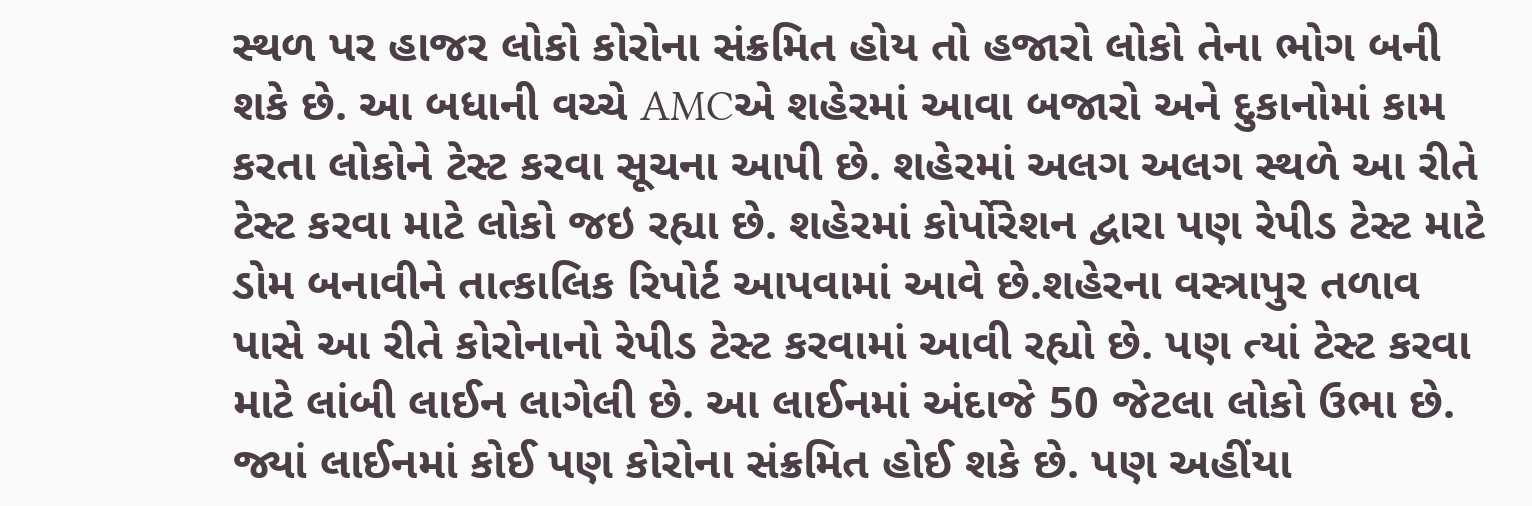સ્થળ પર હાજર લોકો કોરોના સંક્રમિત હોય તો હજારો લોકો તેના ભોગ બની શકે છે. આ બધાની વચ્ચે AMCએ શહેરમાં આવા બજારો અને દુકાનોમાં કામ કરતા લોકોને ટેસ્ટ કરવા સૂચના આપી છે. શહેરમાં અલગ અલગ સ્થળે આ રીતે ટેસ્ટ કરવા માટે લોકો જઇ રહ્યા છે. શહેરમાં કોર્પોરેશન દ્વારા પણ રેપીડ ટેસ્ટ માટે ડોમ બનાવીને તાત્કાલિક રિપોર્ટ આપવામાં આવે છે.શહેરના વસ્ત્રાપુર તળાવ પાસે આ રીતે કોરોનાનો રેપીડ ટેસ્ટ કરવામાં આવી રહ્યો છે. પણ ત્યાં ટેસ્ટ કરવા માટે લાંબી લાઈન લાગેલી છે. આ લાઈનમાં અંદાજે 50 જેટલા લોકો ઉભા છે. જ્યાં લાઈનમાં કોઈ પણ કોરોના સંક્રમિત હોઈ શકે છે. પણ અહીંયા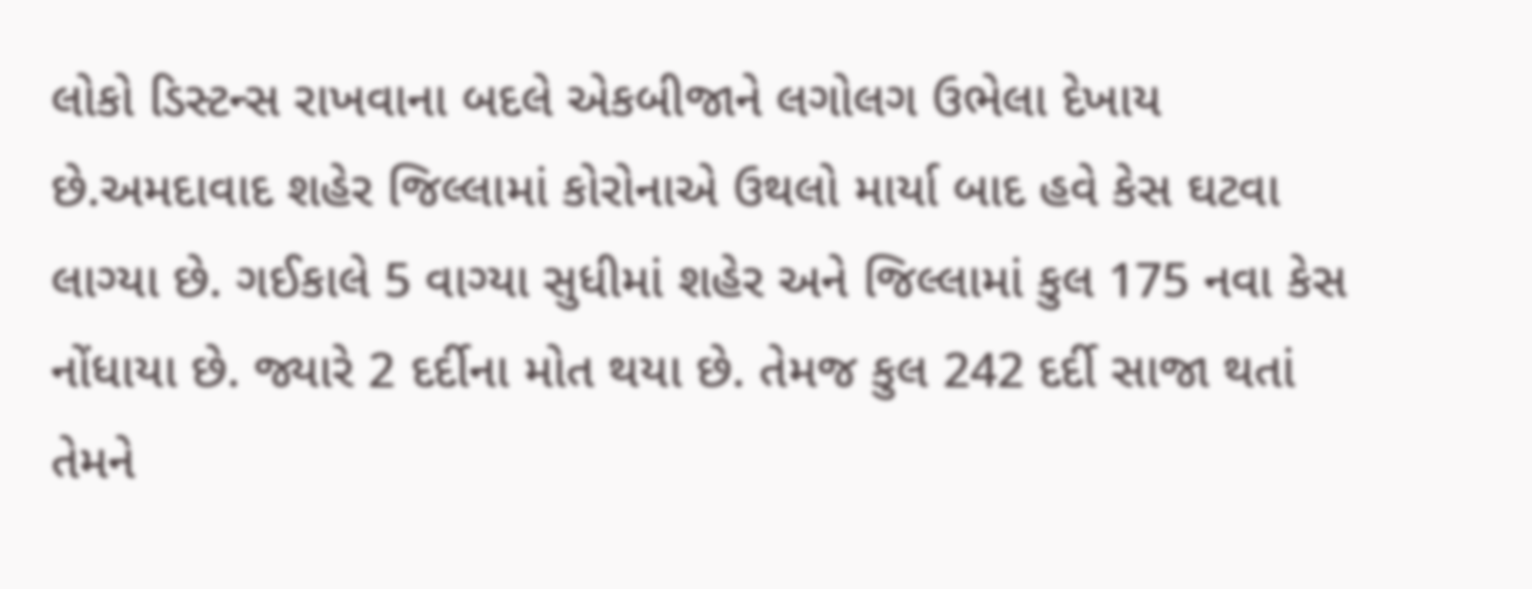લોકો ડિસ્ટન્સ રાખવાના બદલે એકબીજાને લગોલગ ઉભેલા દેખાય છે.અમદાવાદ શહેર જિલ્લામાં કોરોનાએ ઉથલો માર્યા બાદ હવે કેસ ઘટવા લાગ્યા છે. ગઈકાલે 5 વાગ્યા સુધીમાં શહેર અને જિલ્લામાં કુલ 175 નવા કેસ નોંધાયા છે. જ્યારે 2 દર્દીના મોત થયા છે. તેમજ કુલ 242 દર્દી સાજા થતાં તેમને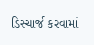ડિસ્ચાર્જ કરવામાં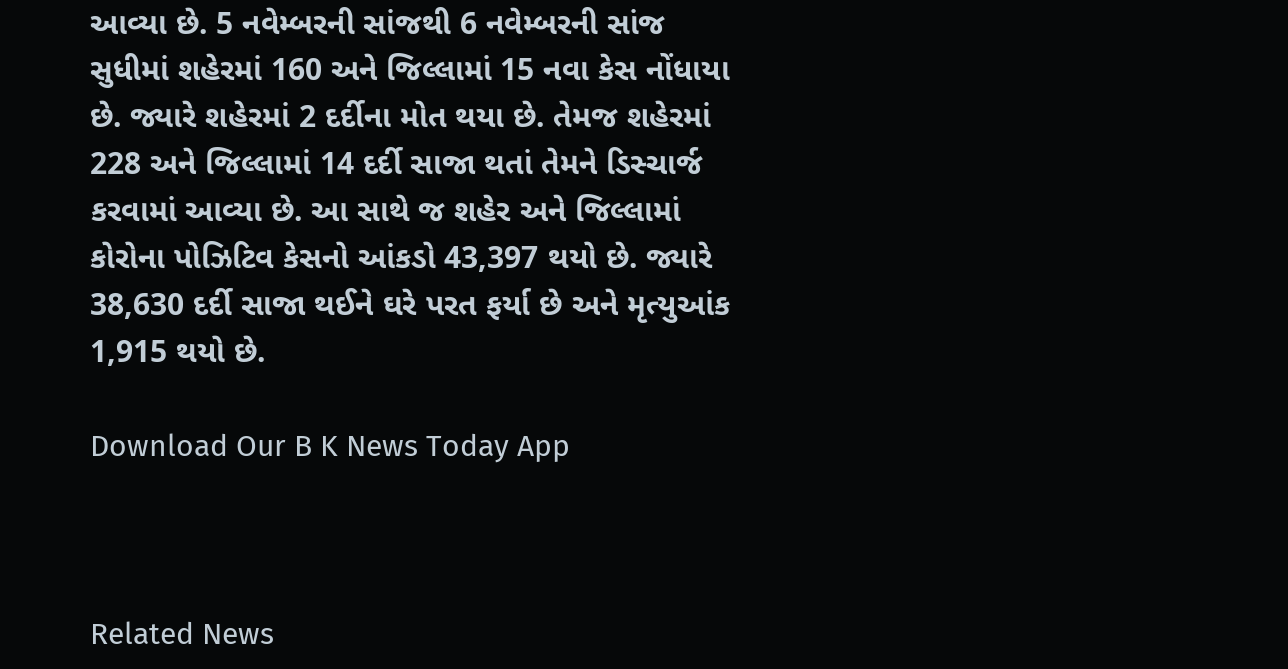આવ્યા છે. 5 નવેમ્બરની સાંજથી 6 નવેમ્બરની સાંજ સુધીમાં શહેરમાં 160 અને જિલ્લામાં 15 નવા કેસ નોંધાયા છે. જ્યારે શહેરમાં 2 દર્દીના મોત થયા છે. તેમજ શહેરમાં 228 અને જિલ્લામાં 14 દર્દી સાજા થતાં તેમને ડિસ્ચાર્જ કરવામાં આવ્યા છે. આ સાથે જ શહેર અને જિલ્લામાં કોરોના પોઝિટિવ કેસનો આંકડો 43,397 થયો છે. જ્યારે 38,630 દર્દી સાજા થઈને ઘરે પરત ફર્યા છે અને મૃત્યુઆંક 1,915 થયો છે.

Download Our B K News Today App



Related News